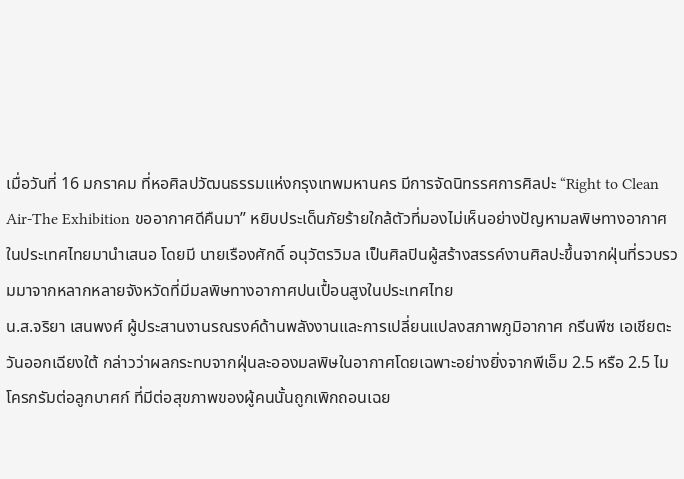เมื่อวันที่ 16 มกราคม ที่หอศิลปวัฒนธรรมแห่งกรุงเทพมหานคร มีการจัดนิทรรศการศิลปะ “Right to Clean Air-The Exhibition ขออากาศดีคืนมา” หยิบประเด็นภัยร้ายใกล้ตัวที่มองไม่เห็นอย่างปัญหามลพิษทางอากาศในประเทศไทยมานำเสนอ โดยมี นายเรืองศักดิ์ อนุวัตรวิมล เป็นศิลปินผู้สร้างสรรค์งานศิลปะขึ้นจากฝุ่นที่รวบรวมมาจากหลากหลายจังหวัดที่มีมลพิษทางอากาศปนเปื้อนสูงในประเทศไทย
น.ส.จริยา เสนพงศ์ ผู้ประสานงานรณรงค์ด้านพลังงานและการเปลี่ยนแปลงสภาพภูมิอากาศ กรีนพีซ เอเชียตะวันออกเฉียงใต้ กล่าวว่าผลกระทบจากฝุ่นละอองมลพิษในอากาศโดยเฉพาะอย่างยิ่งจากพีเอ็ม 2.5 หรือ 2.5 ไมโครกรัมต่อลูกบาศก์ ที่มีต่อสุขภาพของผู้คนนั้นถูกเพิกถอนเฉย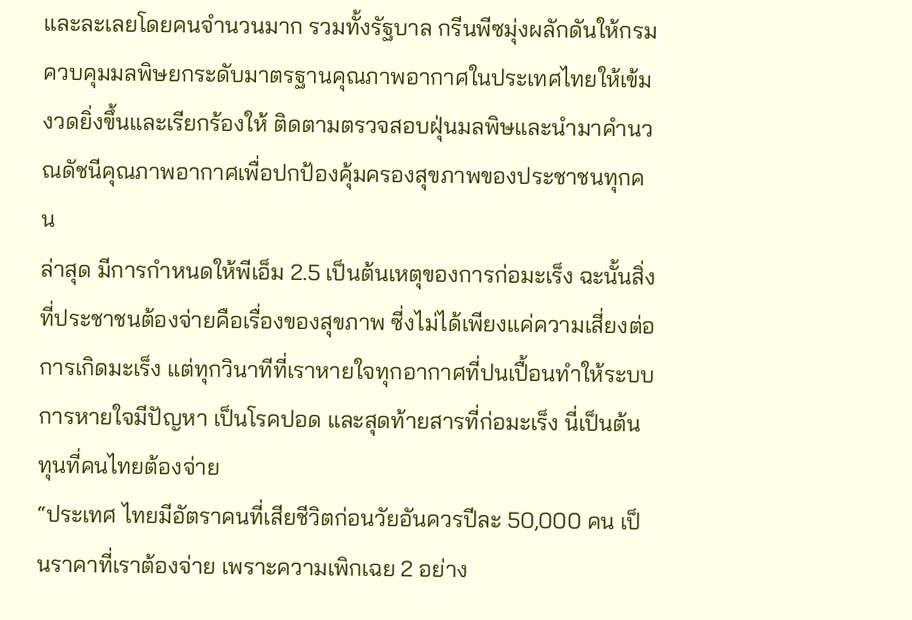และละเลยโดยคนจำนวนมาก รวมทั้งรัฐบาล กรีนพีซมุ่งผลักดันให้กรมควบคุมมลพิษยกระดับมาตรฐานคุณภาพอากาศในประเทศไทยให้เข้มงวดยิ่งขึ้นและเรียกร้องให้ ติดตามตรวจสอบฝุ่นมลพิษและนำมาคำนวณดัชนีคุณภาพอากาศเพื่อปกป้องคุ้มครองสุขภาพของประชาชนทุกคน
ล่าสุด มีการกำหนดให้พีเอ็ม 2.5 เป็นต้นเหตุของการก่อมะเร็ง ฉะนั้นสิ่งที่ประชาชนต้องจ่ายคือเรื่องของสุขภาพ ซี่งไม่ได้เพียงแค่ความเสี่ยงต่อการเกิดมะเร็ง แต่ทุกวินาทีที่เราหายใจทุกอากาศที่ปนเปื้อนทำให้ระบบการหายใจมีปัญหา เป็นโรคปอด และสุดท้ายสารที่ก่อมะเร็ง นี่เป็นต้นทุนที่คนไทยต้องจ่าย
“ประเทศ ไทยมีอัตราคนที่เสียชีวิตก่อนวัยอันควรปีละ 50,000 คน เป็นราคาที่เราต้องจ่าย เพราะความเพิกเฉย 2 อย่าง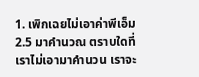1. เพิกเฉยไม่เอาค่าพีเอ็ม 2.5 มาคำนวณ ตราบใดที่เราไม่เอามาคำนวน เราจะ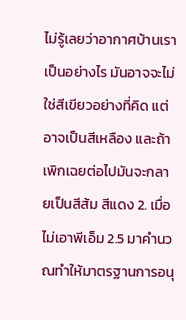ไม่รู้เลยว่าอากาศบ้านเราเป็นอย่างไร มันอาจจะไม่ใช่สีเขียวอย่างที่คิด แต่อาจเป็นสีเหลือง และถ้าเพิกเฉยต่อไปมันจะกลายเป็นสีส้ม สีแดง 2. เมื่อไม่เอาพีเอ็ม 2.5 มาคำนวณทำให้มาตรฐานการอนุ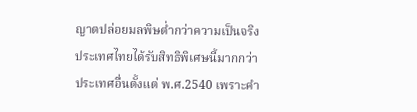ญาตปล่อยมลพิษต่ำกว่าความเป็นจริง ประเทศไทยได้รับสิทธิพิเศษนี้มากกว่าประเทศอื่นตั้งแต่ พ.ศ.2540 เพราะคำ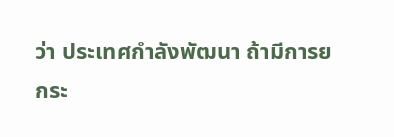ว่า ประเทศกำลังพัฒนา ถ้ามีการยกระ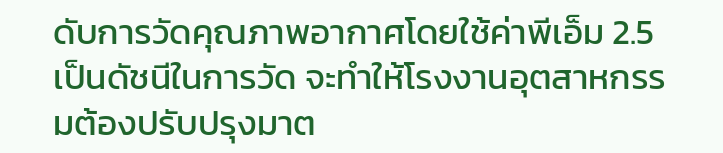ดับการวัดคุณภาพอากาศโดยใช้ค่าพีเอ็ม 2.5 เป็นดัชนีในการวัด จะทำให้โรงงานอุตสาหกรรมต้องปรับปรุงมาต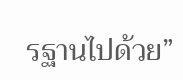รฐานไปด้วย”